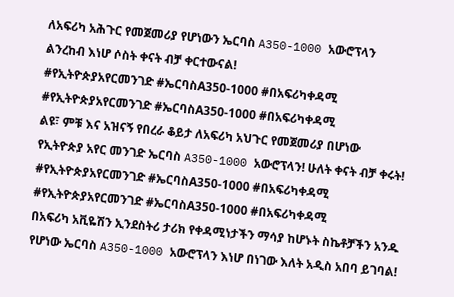ለአፍሪካ አሕጉር የመጀመሪያ የሆነውን ኤርባስ A350-1000 አውሮፕላን ልንረከብ እነሆ ሶስት ቀናት ብቻ ቀርተውናል!
#የኢትዮጵያአየርመንገድ #ኤርባስA350-1000 #በአፍሪካቀዳሚ
#የኢትዮጵያአየርመንገድ #ኤርባስA350-1000 #በአፍሪካቀዳሚ
ልዩ፣ ምቹ እና አዝናኝ የበረራ ቆይታ ለአፍሪካ አህጉር የመጀመሪያ በሆነው የኢትዮጵያ አየር መንገድ ኤርባስ A350-1000 አውሮፕላን! ሁለት ቀናት ብቻ ቀሩት!
#የኢትዮጵያአየርመንገድ #ኤርባስA350-1000 #በአፍሪካቀዳሚ
#የኢትዮጵያአየርመንገድ #ኤርባስA350-1000 #በአፍሪካቀዳሚ
በአፍሪካ አቪዬሽን ኢንደስትሪ ታሪክ የቀዳሚነታችን ማሳያ ከሆኑት ስኬቶቻችን አንዱ የሆነው ኤርባስ A350-1000 አውሮፕላን እነሆ በነገው እለት አዲስ አበባ ይገባል!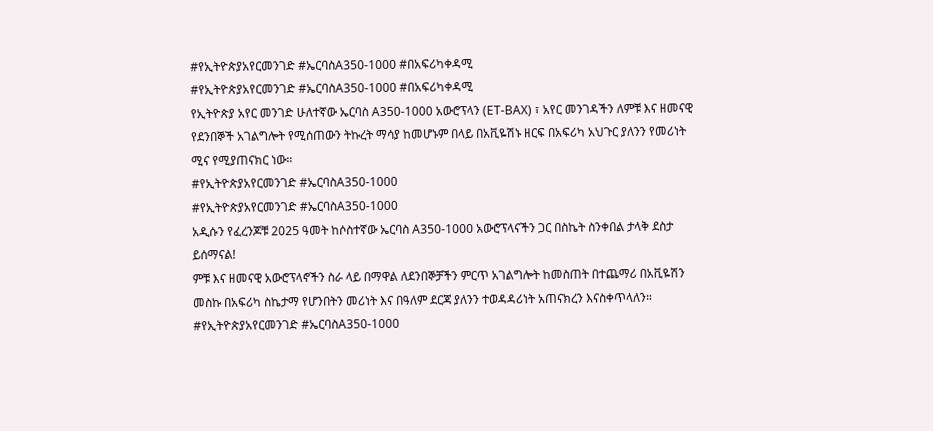#የኢትዮጵያአየርመንገድ #ኤርባስA350-1000 #በአፍሪካቀዳሚ
#የኢትዮጵያአየርመንገድ #ኤርባስA350-1000 #በአፍሪካቀዳሚ
የኢትዮጵያ አየር መንገድ ሁለተኛው ኤርባስ A350-1000 አውሮፕላን (ET-BAX) ፣ አየር መንገዳችን ለምቹ እና ዘመናዊ የደንበኞች አገልግሎት የሚሰጠውን ትኩረት ማሳያ ከመሆኑም በላይ በአቪዬሽኑ ዘርፍ በአፍሪካ አህጉር ያለንን የመሪነት ሚና የሚያጠናክር ነው።
#የኢትዮጵያአየርመንገድ #ኤርባስA350-1000
#የኢትዮጵያአየርመንገድ #ኤርባስA350-1000
አዲሱን የፈረንጆቹ 2025 ዓመት ከሶስተኛው ኤርባስ A350-1000 አውሮፕላናችን ጋር በስኬት ስንቀበል ታላቅ ደስታ ይሰማናል!
ምቹ እና ዘመናዊ አውሮፕላኖችን ስራ ላይ በማዋል ለደንበኞቻችን ምርጥ አገልግሎት ከመስጠት በተጨማሪ በአቪዬሽን መስኩ በአፍሪካ ስኬታማ የሆንበትን መሪነት እና በዓለም ደርጃ ያለንን ተወዳዳሪነት አጠናክረን እናስቀጥላለን።
#የኢትዮጵያአየርመንገድ #ኤርባስA350-1000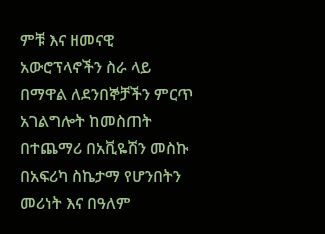ምቹ እና ዘመናዊ አውሮፕላኖችን ስራ ላይ በማዋል ለደንበኞቻችን ምርጥ አገልግሎት ከመስጠት በተጨማሪ በአቪዬሽን መስኩ በአፍሪካ ስኬታማ የሆንበትን መሪነት እና በዓለም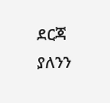ደርጃ ያለንን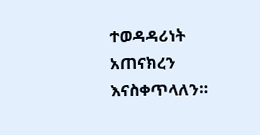ተወዳዳሪነት አጠናክረን እናስቀጥላለን።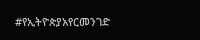#የኢትዮጵያአየርመንገድ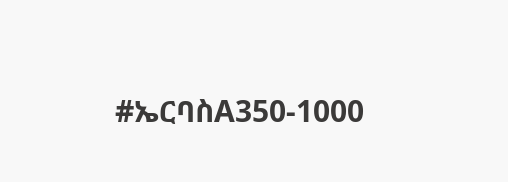#ኤርባስA350-1000